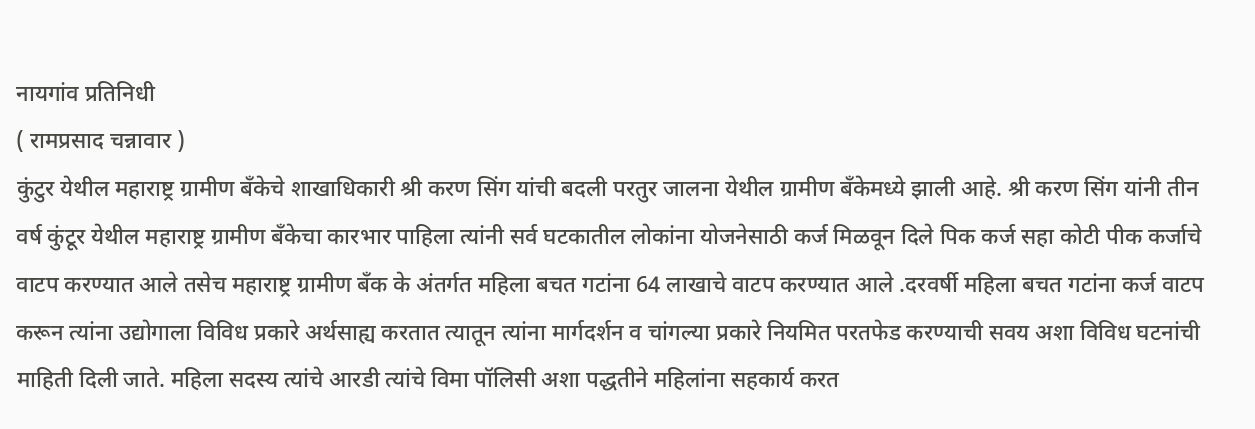नायगांव प्रतिनिधी
( रामप्रसाद चन्नावार )
कुंटुर येथील महाराष्ट्र ग्रामीण बँकेचे शाखाधिकारी श्री करण सिंग यांची बदली परतुर जालना येथील ग्रामीण बँकेमध्ये झाली आहे. श्री करण सिंग यांनी तीन वर्ष कुंटूर येथील महाराष्ट्र ग्रामीण बँकेचा कारभार पाहिला त्यांनी सर्व घटकातील लोकांना योजनेसाठी कर्ज मिळवून दिले पिक कर्ज सहा कोटी पीक कर्जाचे वाटप करण्यात आले तसेच महाराष्ट्र ग्रामीण बँक के अंतर्गत महिला बचत गटांना 64 लाखाचे वाटप करण्यात आले .दरवर्षी महिला बचत गटांना कर्ज वाटप करून त्यांना उद्योगाला विविध प्रकारे अर्थसाह्य करतात त्यातून त्यांना मार्गदर्शन व चांगल्या प्रकारे नियमित परतफेड करण्याची सवय अशा विविध घटनांची माहिती दिली जाते. महिला सदस्य त्यांचे आरडी त्यांचे विमा पॉलिसी अशा पद्धतीने महिलांना सहकार्य करत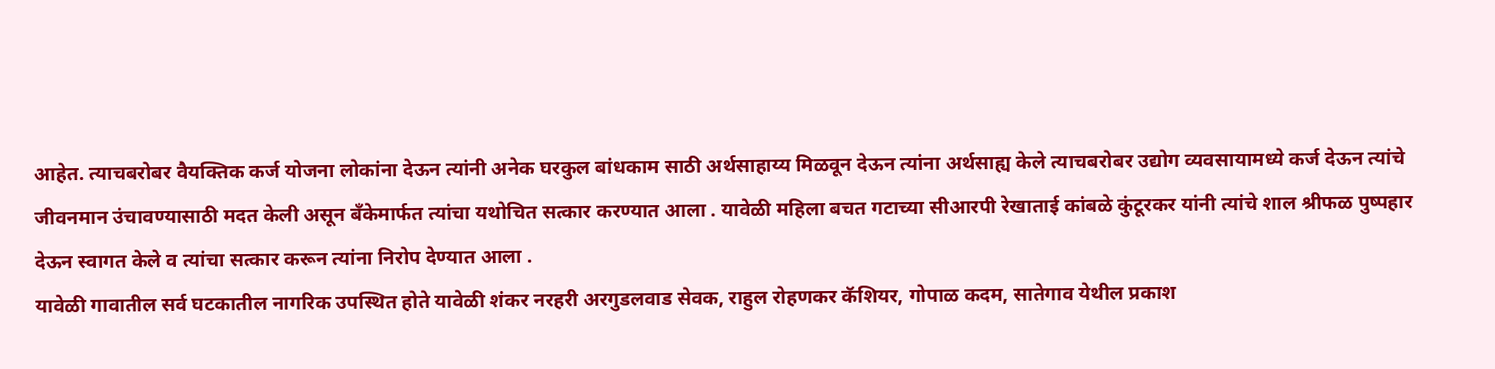आहेत. त्याचबरोबर वैयक्तिक कर्ज योजना लोकांना देऊन त्यांनी अनेक घरकुल बांधकाम साठी अर्थसाहाय्य मिळवून देऊन त्यांना अर्थसाह्य केले त्याचबरोबर उद्योग व्यवसायामध्ये कर्ज देऊन त्यांचे जीवनमान उंचावण्यासाठी मदत केली असून बँकेमार्फत त्यांचा यथोचित सत्कार करण्यात आला . यावेळी महिला बचत गटाच्या सीआरपी रेखाताई कांबळे कुंटूरकर यांनी त्यांचे शाल श्रीफळ पुष्पहार देऊन स्वागत केले व त्यांचा सत्कार करून त्यांना निरोप देण्यात आला .
यावेळी गावातील सर्व घटकातील नागरिक उपस्थित होते यावेळी शंकर नरहरी अरगुडलवाड सेवक, राहुल रोहणकर कॅशियर, गोपाळ कदम, सातेगाव येथील प्रकाश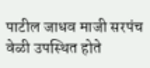पाटील जाधव माजी सरपंच वेळी उपस्थित होते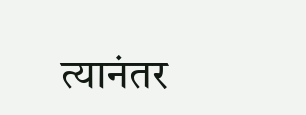त्यानंतर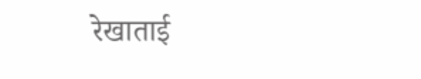रेखाताई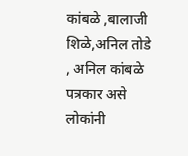कांबळे ,बालाजी शिळे,अनिल तोडे , अनिल कांबळे पत्रकार असे लोकांनी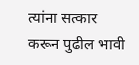त्यांना सत्कार करून पुढील भावी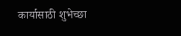कार्यासाठी शुभेच्छा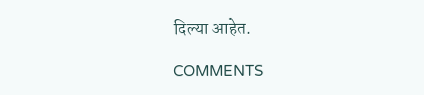दिल्या आहेत.

COMMENTS